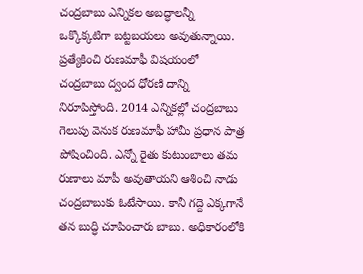చంద్రబాబు ఎన్నికల అబద్ధాలన్నీ ఒక్కొక్కటిగా బట్టబయలు అవుతున్నాయి. ప్రత్యేకించి రుణమాఫీ విషయంలో చంద్రబాబు ద్వంద ధోరణి దాన్ని నిరూపిస్తోంది. 2014 ఎన్నికల్లో చంద్రబాబు గెలుపు వెనుక రుణమాఫీ హామీ ప్రధాన పాత్ర పోషించింది. ఎన్నో రైతు కుటుంబాలు తమ రుణాలు మాపీ అవుతాయని ఆశించి నాడు చంద్రబాబుకు ఓటేసాయి. కానీ గద్దె ఎక్కగానే తన బుద్ధి చూపించారు బాబు. అధికారంలోకి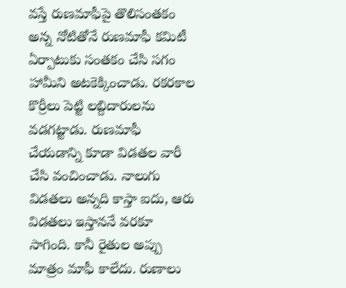వస్తే రుణమాఫీపై తొలిసంతకం అన్న నోటితోనే రుణమాఫీ కమిటీ ఏర్పాటుకు సంతకం చేసి సగం హామీని అటకెక్కించాడు. రకరకాల కొర్రీలు పెట్టి లబ్దిదారులను వడగట్టాడు. రుణమాఫీ చేయడాన్ని కూడా విడతల వారీ చేసి వంచించాడు. నాలుగు విడతలు అన్నది కాస్తా ఐదు, ఆరు విడతలు ఇస్తాననే వరకూ సాగింది. కానీ రైతుల అప్పు మాత్రం మాఫీ కాలేదు. రుణాలు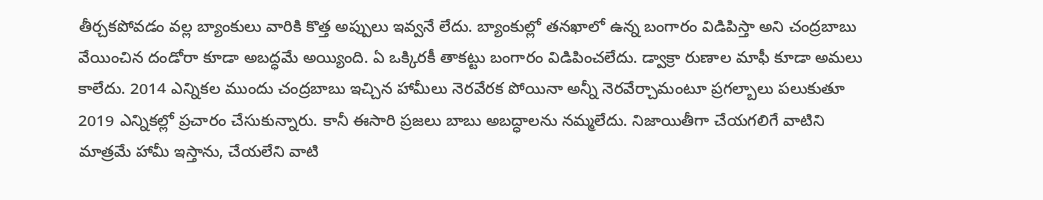తీర్చకపోవడం వల్ల బ్యాంకులు వారికి కొత్త అప్పులు ఇవ్వనే లేదు. బ్యాంకుల్లో తనఖాలో ఉన్న బంగారం విడిపిస్తా అని చంద్రబాబు వేయించిన దండోరా కూడా అబద్ధమే అయ్యింది. ఏ ఒక్కిరకీ తాకట్టు బంగారం విడిపించలేదు. డ్వాక్రా రుణాల మాఫీ కూడా అమలు కాలేదు. 2014 ఎన్నికల ముందు చంద్రబాబు ఇచ్చిన హామీలు నెరవేరక పోయినా అన్నీ నెరవేర్చామంటూ ప్రగల్బాలు పలుకుతూ 2019 ఎన్నికల్లో ప్రచారం చేసుకున్నారు. కానీ ఈసారి ప్రజలు బాబు అబద్ధాలను నమ్మలేదు. నిజాయితీగా చేయగలిగే వాటిని మాత్రమే హామీ ఇస్తాను, చేయలేని వాటి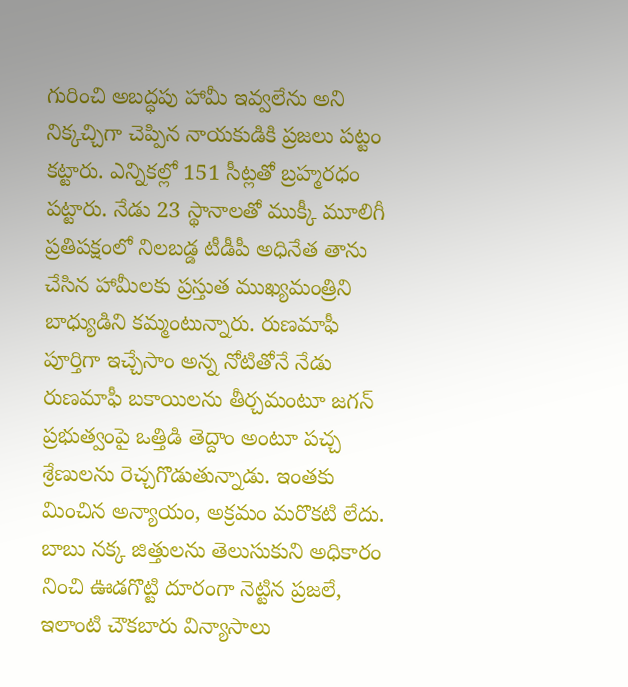గురించి అబద్ధపు హామీ ఇవ్వలేను అని నిక్కచ్చిగా చెప్పిన నాయకుడికి ప్రజలు పట్టం కట్టారు. ఎన్నికల్లో 151 సీట్లతో బ్రహ్మరధం పట్టారు. నేడు 23 స్థానాలతో ముక్కీ మూలిగీ ప్రతిపక్షంలో నిలబడ్డ టీడీపీ అధినేత తాను చేసిన హామీలకు ప్రస్తుత ముఖ్యమంత్రిని బాధ్యుడిని కమ్మంటున్నారు. రుణమాఫీ పూర్తిగా ఇచ్చేసాం అన్న నోటితోనే నేడు రుణమాఫీ బకాయిలను తీర్చమంటూ జగన్ ప్రభుత్వంపై ఒత్తిడి తెద్దాం అంటూ పచ్చ శ్రేణులను రెచ్చగొడుతున్నాడు. ఇంతకు మించిన అన్యాయం, అక్రమం మరొకటి లేదు. బాబు నక్క జిత్తులను తెలుసుకుని అధికారం నించి ఊడగొట్టి దూరంగా నెట్టిన ప్రజలే, ఇలాంటి చౌకబారు విన్యాసాలు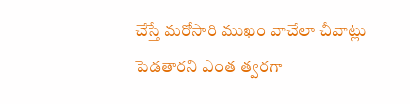చేస్తే మరోసారి ముఖం వాచేలా చీవాట్లు పెడతారని ఎంత త్వరగా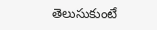తెలుసుకుంటే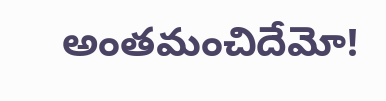అంతమంచిదేమో!